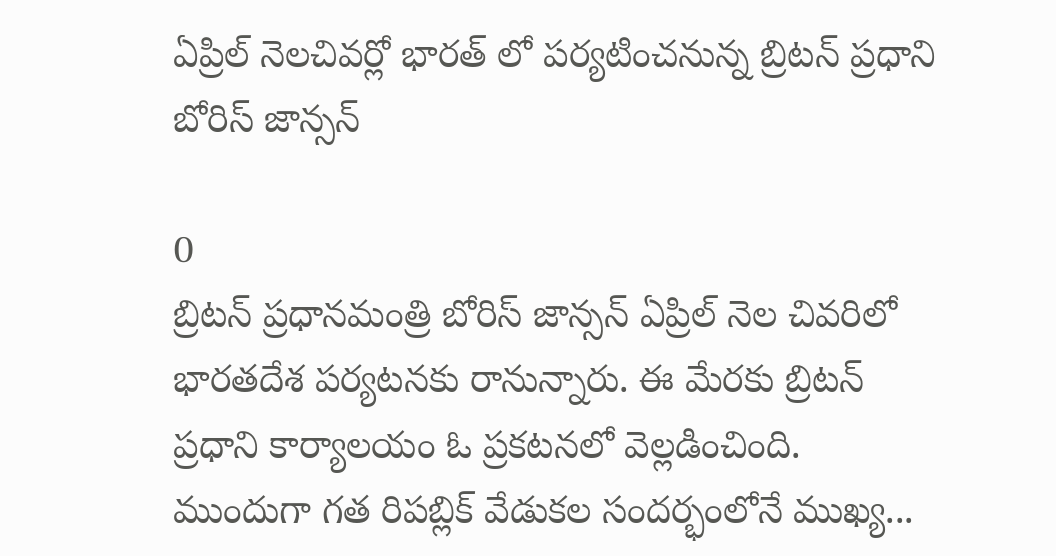ఏప్రిల్‌ నెలచివర్లో భారత్‌ లో పర్యటించనున్న బ్రిటన్ ప్రధాని బోరిస్‌ జాన్సన్‌

0
బ్రిటన్ ప్రధానమంత్రి బోరిస్‌ జాన్సన్‌ ఏప్రిల్‌ నెల చివరిలో భారతదేశ పర్యటనకు రానున్నారు. ఈ మేరకు బ్రిటన్‌ ప్రధాని కార్యాలయం ఓ ప్రకటనలో వెల్లడించింది. ముందుగా గత రిపబ్లిక్ వేడుకల సందర్భంలోనే ముఖ్య...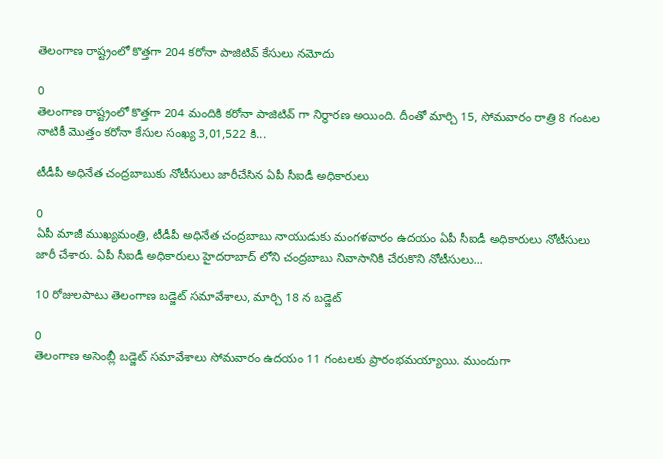తెలంగాణ రాష్ట్రంలో కొత్తగా 204 కరోనా పాజిటివ్ కేసులు నమోదు

0
తెలంగాణ రాష్ట్రంలో కొత్తగా 204 మందికి కరోనా పాజిటివ్ గా నిర్ధారణ అయింది. దీంతో మార్చి 15, సోమవారం రాత్రి 8 గంటల నాటికీ మొత్తం కరోనా కేసుల సంఖ్య 3,01,522 కి...

టీడీపీ అధినేత చంద్రబాబుకు నోటీసులు జారీచేసిన ఏపీ సీఐడీ అధికారులు

0
ఏపీ మాజీ ముఖ్యమంత్రి, టీడీపీ అధినేత చంద్రబాబు నాయుడుకు మంగళవారం ఉదయం ఏపీ సీఐడీ అధికారులు నోటీసులు జారీ చేశారు. ఏపీ సీఐడీ అధికారులు హైదరాబాద్ లోని చంద్రబాబు నివాసానికి చేరుకొని నోటీసులు...

10 రోజులపాటు తెలంగాణ బడ్జెట్ సమావేశాలు, మార్చి 18 న బడ్జెట్

0
తెలంగాణ అసెంబ్లీ బడ్జెట్ సమావేశాలు సోమవారం ఉదయం 11 గంటలకు ప్రారంభమయ్యాయి. ముందుగా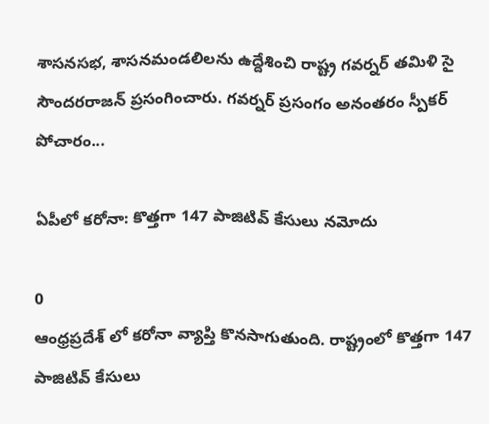శాసనసభ, శాసనమండలిలను ఉద్దేశించి రాష్ట్ర గవర్నర్‌ తమిళి సై సౌందరరాజన్ ప్రసంగించారు. గవర్నర్ ప్రసంగం అనంతరం స్పీక‌ర్ పోచారం...

ఏపీలో కరోనా: కొత్తగా 147 పాజిటివ్ కేసులు నమోదు

0
ఆంధ్రప్రదేశ్ లో కరోనా వ్యాప్తి కొనసాగుతుంది. రాష్ట్రంలో కొత్తగా 147 పాజిటివ్ కేసులు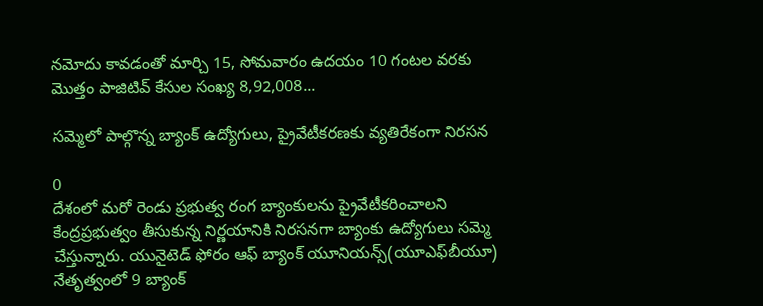నమోదు కావడంతో మార్చి 15, సోమవారం ఉదయం 10 గంటల వరకు మొత్తం పాజిటివ్ కేసుల సంఖ్య 8,92,008...

సమ్మెలో పాల్గొన్న బ్యాంక్ ఉద్యోగులు, ప్రైవేటీకరణకు వ్యతిరేకంగా నిరసన

0
దేశంలో మరో రెండు ప్రభుత్వ రంగ బ్యాంకులను ప్రైవేటీకరించాలని కేంద్రప్రభుత్వం తీసుకున్న నిర్ణయానికి నిరసనగా బ్యాంకు ఉద్యోగులు సమ్మె చేస్తున్నారు. యునైటెడ్‌ ఫోరం ఆఫ్‌ బ్యాంక్‌ యూనియన్స్‌(యూఎఫ్‌బీయూ) నేతృత్వంలో 9 బ్యాంక్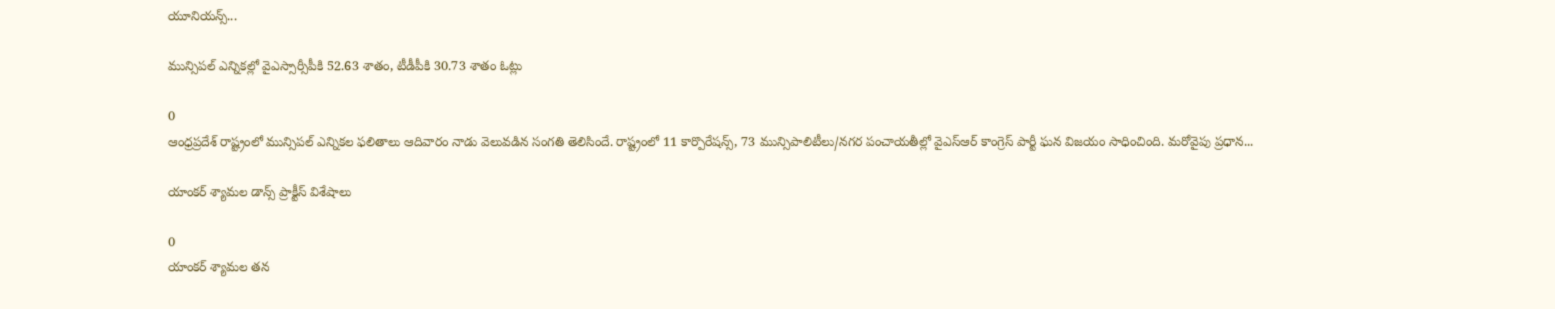యూనియన్స్...

మున్సిపల్ ఎన్నికల్లో వైఎస్సార్సీపీకి 52.63 శాతం, టీడీపీకి 30.73 శాతం ఓట్లు

0
ఆంధ్రప్రదేశ్ రాష్ట్రంలో మున్సిపల్ ఎన్నికల ఫలితాలు ఆదివారం నాడు వెలువడిన సంగతి తెలిసిందే. రాష్ట్రంలో 11 కార్పొరేషన్స్, 73 మున్సిపాలిటీలు/నగర పంచాయతీల్లో వైఎస్ఆర్ కాంగ్రెస్ పార్టీ ఘన విజయం సాధించింది. మరోవైపు ప్రధాన...

యాంకర్ శ్యామల డాన్స్ ప్రాక్టీస్ విశేషాలు

0
యాంకర్ శ్యామల తన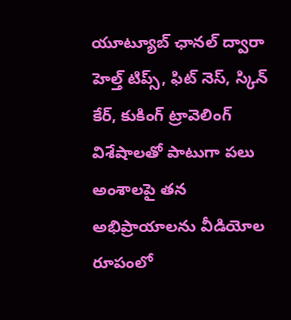యూట్యూబ్ ఛానల్ ద్వారా హెల్త్ టిప్స్, ఫిట్ నెస్, స్కిన్ కేర్, కుకింగ్ ట్రావెలింగ్ విశేషాలతో పాటుగా పలు అంశాలపై తన అభిప్రాయాలను వీడియోల రూపంలో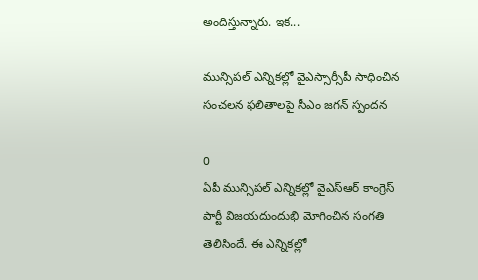అందిస్తున్నారు. ఇక...

మున్సిపల్ ఎన్నికల్లో వైఎస్సార్సీపీ సాధించిన సంచలన ఫలితాలపై సీఎం జగన్ స్పందన

0
ఏపీ మున్సిపల్ ఎన్నికల్లో వైఎస్ఆర్ కాంగ్రెస్ పార్టీ విజయదుందుభి మోగించిన సంగతి తెలిసిందే. ఈ ఎన్నికల్లో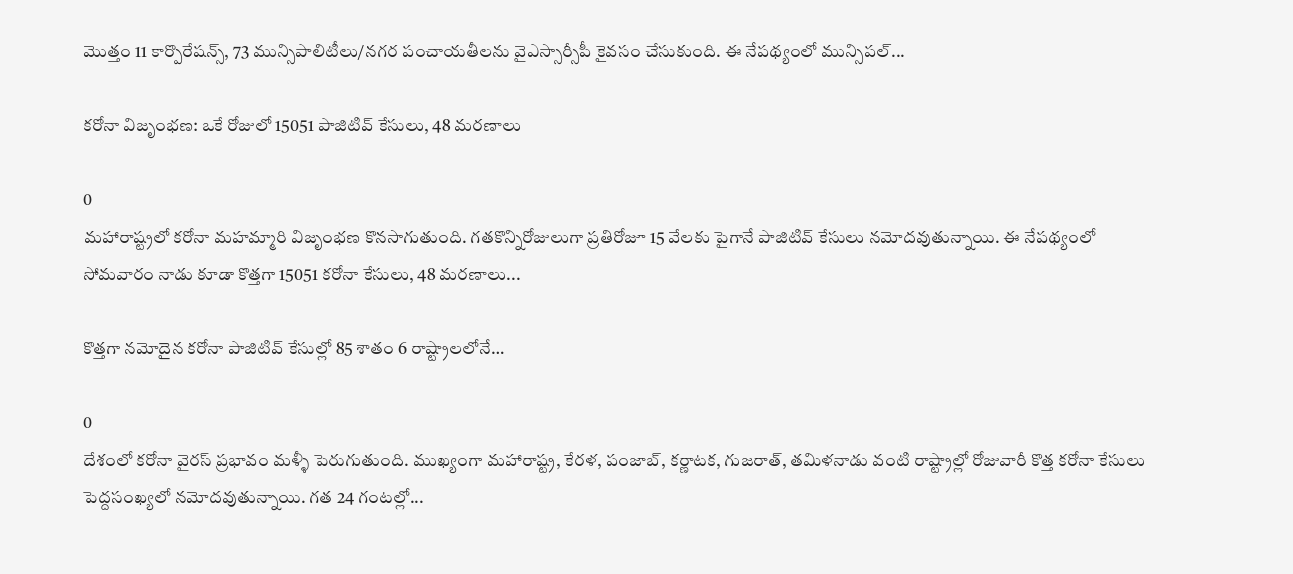మొత్తం 11 కార్పొరేషన్స్, 73 మున్సిపాలిటీలు/నగర పంచాయతీలను వైఎస్సార్సీపీ కైవసం చేసుకుంది. ఈ నేపథ్యంలో మున్సిపల్...

కరోనా విజృంభణ: ఒకే రోజులో 15051 పాజిటివ్ కేసులు, 48 మరణాలు

0
మహారాష్ట్రలో కరోనా మహమ్మారి విజృంభణ కొనసాగుతుంది. గతకొన్నిరోజులుగా ప్రతిరోజూ 15 వేలకు పైగానే పాజిటివ్ కేసులు నమోదవుతున్నాయి. ఈ నేపథ్యంలో సోమవారం నాడు కూడా కొత్తగా 15051 కరోనా కేసులు, 48 మరణాలు...

కొత్తగా నమోదైన కరోనా పాజిటివ్ కేసుల్లో 85 శాతం 6 రాష్ట్రాలలోనే…

0
దేశంలో కరోనా వైరస్ ప్రభావం మళ్ళీ పెరుగుతుంది. ముఖ్యంగా మహారాష్ట్ర, కేరళ, పంజాబ్, కర్ణాటక, గుజరాత్, తమిళనాడు వంటి రాష్ట్రాల్లో రోజువారీ కొత్త కరోనా కేసులు పెద్దసంఖ్యలో నమోదవుతున్నాయి. గత 24 గంటల్లో...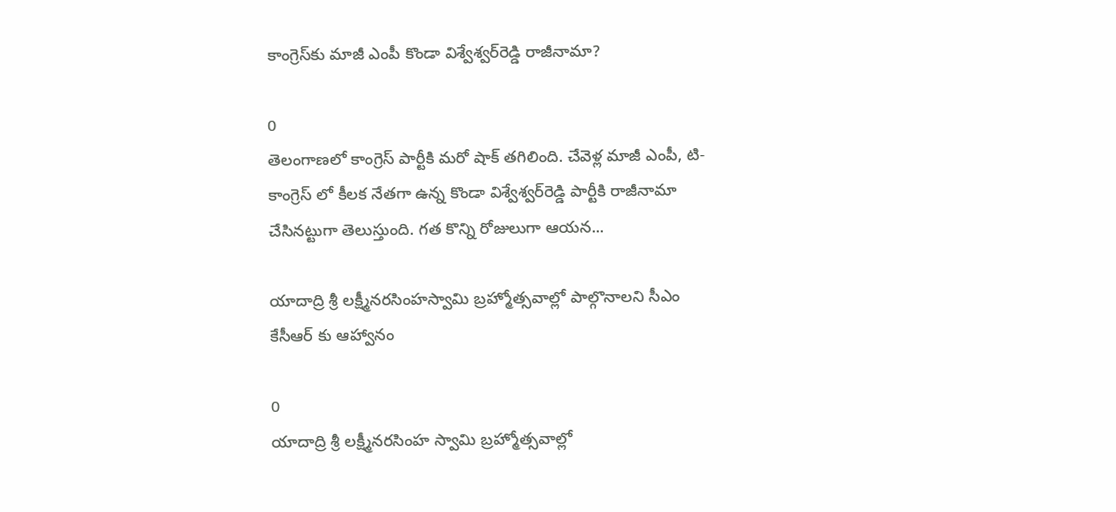కాంగ్రెస్‌కు మాజీ ఎంపీ కొండా విశ్వేశ్వర్‌రెడ్డి రాజీనామా?

0
తెలంగాణలో కాంగ్రెస్‌ పార్టీకి మరో షాక్‌ తగిలింది. చేవెళ్ల మాజీ ఎంపీ, టి-కాంగ్రెస్ లో కీలక నేతగా ఉన్న కొండా విశ్వేశ్వర్‌రెడ్డి పార్టీకి రాజీనామా చేసినట్టుగా తెలుస్తుంది. గత కొన్ని రోజులుగా ఆయన...

యాదాద్రి శ్రీ లక్ష్మీనరసింహస్వామి బ్రహ్మోత్సవాల్లో పాల్గొనాలని సీఎం కేసీఆర్ కు ఆహ్వానం

0
యాదాద్రి శ్రీ లక్ష్మీనరసింహ స్వామి బ్రహ్మోత్సవాల్లో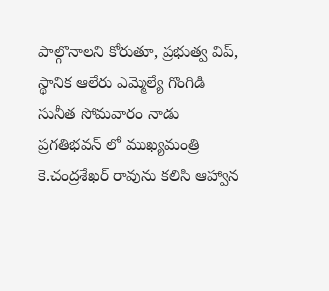పాల్గొనాలని కోరుతూ, ప్రభుత్వ విప్, స్థానిక ఆలేరు ఎమ్మెల్యే గొంగిడి సునీత సోమవారం నాడు ప్రగతిభవన్ లో ముఖ్యమంత్రి కె.చంద్రశేఖర్ రావును కలిసి ఆహ్వాన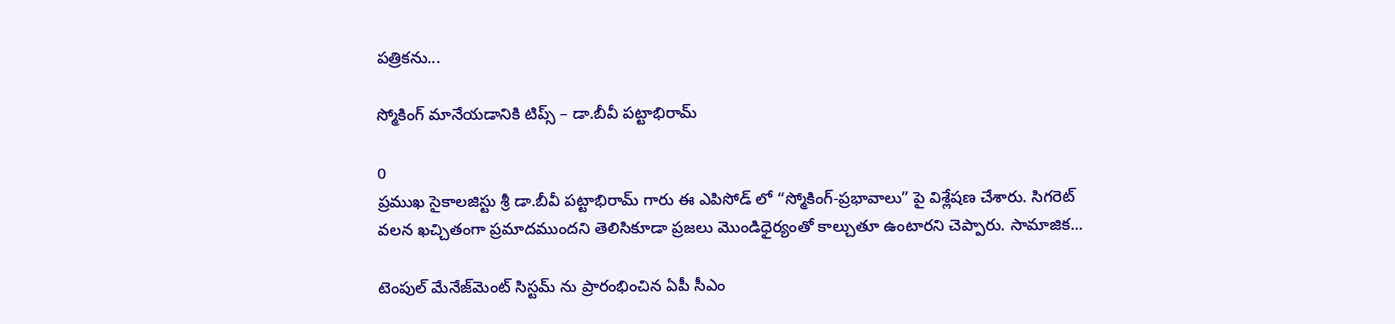పత్రికను...

స్మోకింగ్ మానేయడానికి టిప్స్ – డా.బీవీ పట్టాభిరామ్

0
ప్రముఖ సైకాలజిస్టు శ్రీ డా.బీవీ పట్టాభిరామ్ గారు ఈ ఎపిసోడ్ లో “స్మోకింగ్-ప్రభావాలు” పై విశ్లేషణ చేశారు. సిగరెట్ వలన ఖచ్చితంగా ప్రమాదముందని తెలిసికూడా ప్రజలు మొండిధైర్యంతో కాల్చుతూ ఉంటారని చెప్పారు. సామాజిక...

టెంపుల్‌ మేనేజ్‌మెంట్‌ సిస్టమ్‌ ను ప్రారంభించిన ఏపీ సీఎం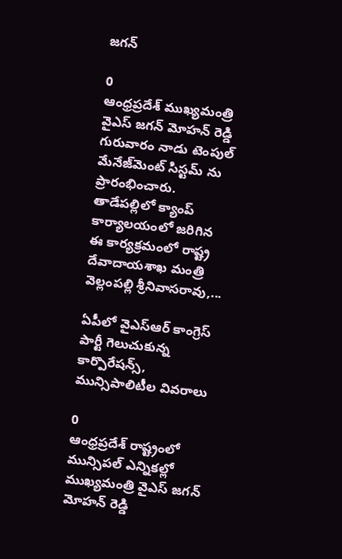జగన్

0
ఆంధ్రప్రదేశ్ ముఖ్యమంత్రి వైఎస్ జగన్ మోహన్ రెడ్డి గురువారం నాడు టెంపుల్‌ మేనేజ్‌మెంట్‌ సిస్టమ్‌ ను ప్రారంభించారు. తాడేపల్లిలో క్యాంప్‌ కార్యాలయంలో జరిగిన ఈ కార్యక్రమంలో రాష్ట్ర దేవాదాయశాఖ మంత్రి వెల్లంపల్లి శ్రీనివాసరావు,...

ఏపీలో వైఎస్ఆర్ కాంగ్రెస్ పార్టీ గెలుచుకున్న కార్పొరేషన్స్, మున్సిపాలిటీల వివరాలు

0
ఆంధ్రప్రదేశ్ రాష్ట్రంలో మున్సిపల్ ఎన్నికల్లో ముఖ్యమంత్రి వైఎస్ జగన్ మోహన్ రెడ్డి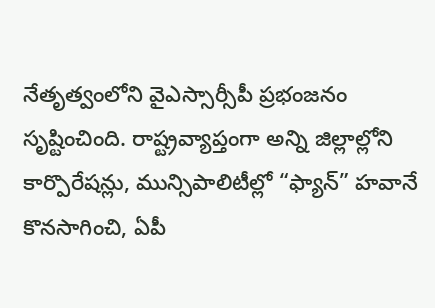నేతృత్వంలోని వైఎస్సార్సీపీ ప్రభంజనం సృష్టించింది. రాష్ట్రవ్యాప్తంగా అన్ని జిల్లాల్లోని కార్పొరేషన్లు, మున్సిపాలిటీల్లో “ఫ్యాన్‌” హవానే కొనసాగించి, ఏపీ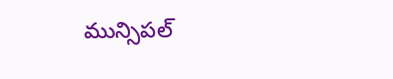మున్సిపల్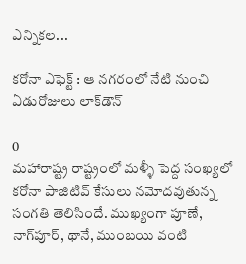ఎన్నికల...

కరోనా ఎఫెక్ట్ : ఆ నగరంలో నేటి నుంచి ఏడురోజులు లాక్‌డౌన్

0
మహారాష్ట్ర రాష్ట్రంలో మళ్ళీ పెద్ద సంఖ్యలో కరోనా పాజిటివ్ కేసులు నమోదవుతున్న సంగతి తెలిసిందే. ముఖ్యంగా పూణే, నాగ్‌పూర్, థానే, ముంబయి వంటి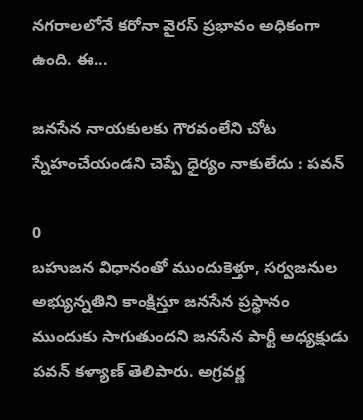నగరాలలోనే కరోనా వైరస్ ప్రభావం అధికంగా ఉంది. ఈ...

జనసేన నాయకులకు గౌరవంలేని చోట స్నేహంచేయండని చెప్పే ధైర్యం నాకులేదు : పవన్

0
బహుజన విధానంతో ముందుకెళ్తూ, సర్వజనుల అభ్యున్నతిని కాంక్షిస్తూ జనసేన ప్రస్థానం ముందుకు సాగుతుందని జనసేన పార్టీ అధ్యక్షుడు పవన్ కళ్యాణ్ తెలిపారు. అగ్రవర్ణ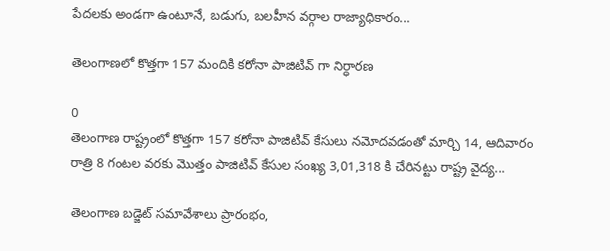పేదలకు అండగా ఉంటూనే, బడుగు, బలహీన వర్గాల రాజ్యాధికారం...

తెలంగాణలో కొత్తగా 157 మందికి కరోనా పాజిటివ్ గా నిర్ధారణ

0
తెలంగాణ రాష్ట్రంలో కొత్తగా 157 కరోనా పాజిటివ్ కేసులు నమోదవడంతో మార్చి 14, ఆదివారం రాత్రి 8 గంటల వరకు మొత్తం పాజిటివ్ కేసుల సంఖ్య 3,01,318 కి చేరినట్టు రాష్ట్ర వైద్య...

తెలంగాణ బడ్జెట్ సమావేశాలు ప్రారంభం,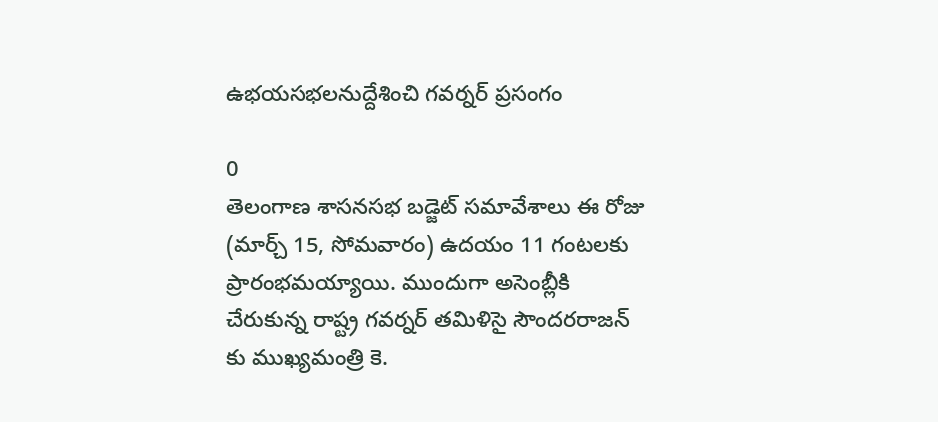ఉభయసభలనుద్దేశించి గవర్నర్ ప్రసంగం

0
తెలంగాణ శాసనసభ బడ్జెట్ సమావేశాలు ఈ రోజు (మార్చ్ 15, సోమవారం) ఉదయం 11 గంటలకు ప్రారంభమయ్యాయి. ముందుగా అసెంబ్లీకి చేరుకున్న రాష్ట్ర గవర్నర్‌ తమిళిసై సౌందరరాజన్ కు ముఖ్యమంత్రి కె.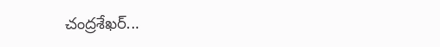చంద్రశేఖర్...